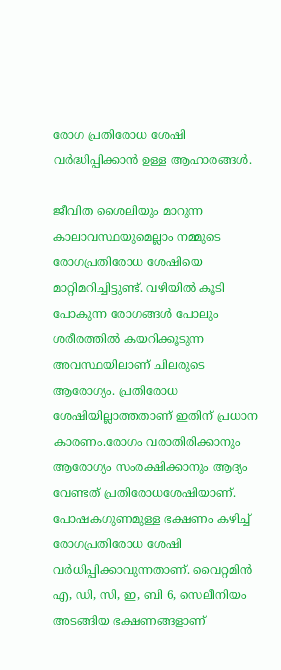രോഗ പ്രതിരോധ ശേഷി വർദ്ധിപ്പിക്കാൻ ഉള്ള ആഹാരങ്ങൾ.

ജീവിത ശൈലിയും മാറുന്ന കാലാവസ്ഥയുമെല്ലാം നമ്മുടെ രോഗപ്രതിരോധ ശേഷിയെ മാറ്റിമറിച്ചിട്ടുണ്ട്. വഴിയില്‍ കൂടി പോകുന്ന രോഗങ്ങള്‍ പോലും ശരീരത്തില്‍ കയറിക്കൂടുന്ന അവസ്ഥയിലാണ് ചിലരുടെ ആരോഗ്യം. പ്രതിരോധ ശേഷിയില്ലാത്തതാണ് ഇതിന് പ്രധാന കാരണം.രോഗം വരാതിരിക്കാനും ആരോഗ്യം സംരക്ഷിക്കാനും ആദ്യം വേണ്ടത് പ്രതിരോധശേഷിയാണ്. പോഷകഗുണമുള്ള ഭക്ഷണം കഴിച്ച്‌ രോഗപ്രതിരോധ ശേഷി വര്‍ധിപ്പിക്കാവുന്നതാണ്. വൈറ്റമിന്‍ എ, ഡി, സി, ഇ, ബി 6, സെലീനിയം അടങ്ങിയ ഭക്ഷണങ്ങളാണ്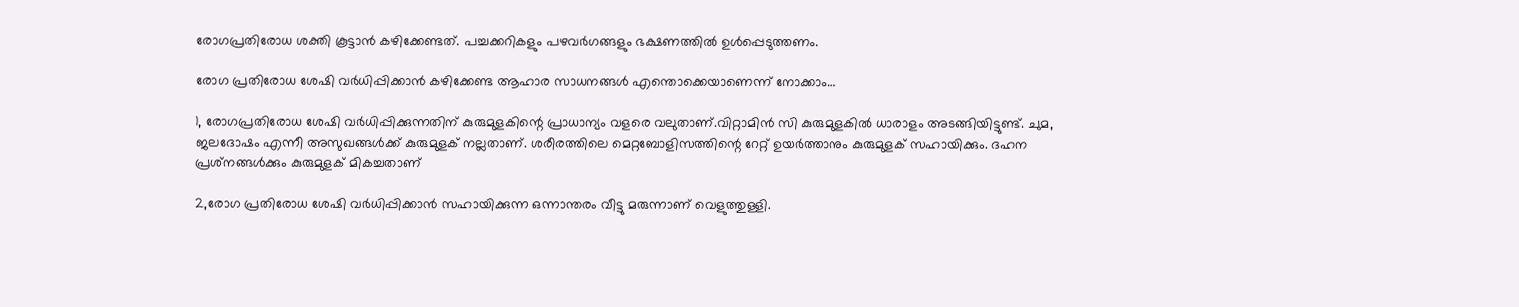രോഗപ്രതിരോധ ശക്തി കൂട്ടാന്‍ കഴിക്കേണ്ടത്. പച്ചക്കറികളും പഴവര്‍ഗങ്ങളും ഭക്ഷണത്തില്‍ ഉള്‍പ്പെടുത്തണം.

രോഗ പ്രതിരോധ ശേഷി വര്‍ധിപ്പിക്കാന്‍ കഴിക്കേണ്ട ആഹാര സാധനങ്ങള്‍ എന്തൊക്കെയാണെന്ന് നോക്കാം…

1, രോഗപ്രതിരോധ ശേഷി വര്‍ധിപ്പിക്കുന്നതിന് കുരുമുളകിന്റെ പ്രാധാന്യം വളരെ വലുതാണ്.വിറ്റാമിന്‍ സി കുരുമുളകില്‍ ധാരാളം അടങ്ങിയിട്ടുണ്ട്. ചുമ, ജലദോഷം എന്നീ അസുഖങ്ങള്‍ക്ക് കുരുമുളക് നല്ലതാണ്. ശരീരത്തിലെ മെറ്റബോളിസത്തിന്റെ റേറ്റ് ഉയര്‍ത്താനും കുരുമുളക് സഹായിക്കും. ദഹന പ്രശ്‌നങ്ങള്‍ക്കും കുരുമുളക് മികച്ചതാണ്

2,രോഗ പ്രതിരോധ ശേഷി വര്‍ധിപ്പിക്കാന്‍ സഹായിക്കുന്ന ഒന്നാന്തരം വീട്ടു മരുന്നാണ് വെളുത്തുള്ളി.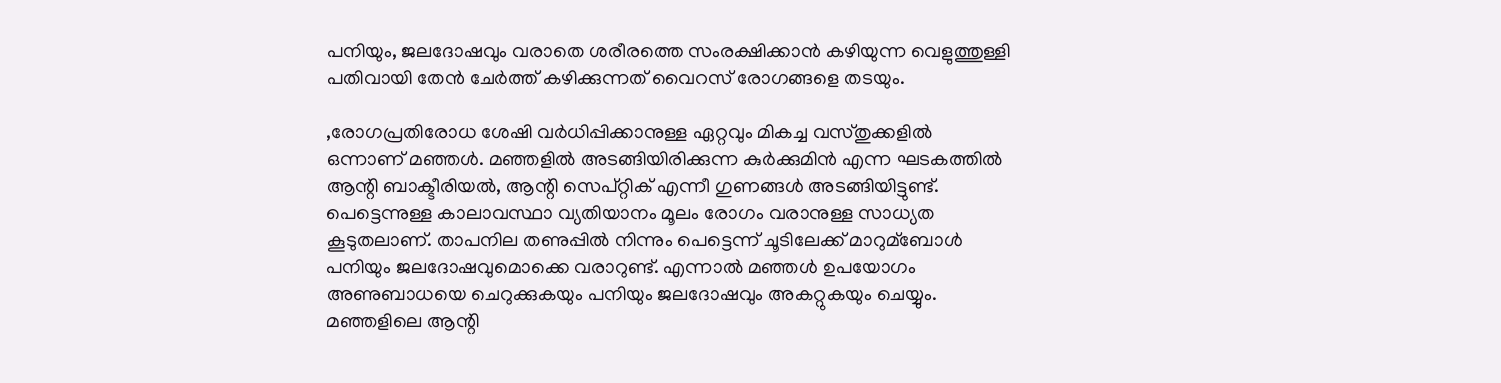പനിയും, ജലദോഷവും വരാതെ ശരീരത്തെ സംരക്ഷിക്കാന്‍ കഴിയുന്ന വെളുത്തുള്ളി പതിവായി തേന്‍ ചേര്‍ത്ത് കഴിക്കുന്നത് വൈറസ് രോഗങ്ങളെ തടയും.

,രോഗപ്രതിരോധ ശേഷി വര്‍ധിപ്പിക്കാനുള്ള ഏറ്റവും മികച്ച വസ്തുക്കളില്‍ ഒന്നാണ് മഞ്ഞള്‍. മഞ്ഞളില്‍ അടങ്ങിയിരിക്കുന്ന കുര്‍ക്കുമിന്‍ എന്ന ഘടകത്തില്‍ ആന്റി ബാക്ടീരിയല്‍, ആന്റി സെപ്റ്റിക് എന്നീ ഗുണങ്ങള്‍ അടങ്ങിയിട്ടുണ്ട്. പെട്ടെന്നുള്ള കാലാവസ്ഥാ വ്യതിയാനം മൂലം രോഗം വരാനുള്ള സാധ്യത കൂടുതലാണ്. താപനില തണുപ്പില്‍ നിന്നും പെട്ടെന്ന് ചൂടിലേക്ക് മാറുമ്ബോള്‍ പനിയും ജലദോഷവുമൊക്കെ വരാറുണ്ട്. എന്നാല്‍ മഞ്ഞള്‍ ഉപയോഗം അണുബാധയെ ചെറുക്കുകയും പനിയും ജലദോഷവും അകറ്റുകയും ചെയ്യും. മഞ്ഞളിലെ ആന്റി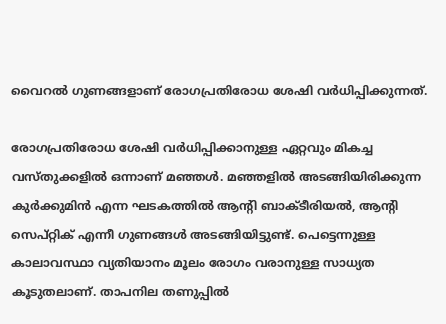വൈറല്‍ ഗുണങ്ങളാണ് രോഗപ്രതിരോധ ശേഷി വര്‍ധിപ്പിക്കുന്നത്.

രോഗപ്രതിരോധ ശേഷി വര്‍ധിപ്പിക്കാനുള്ള ഏറ്റവും മികച്ച വസ്തുക്കളില്‍ ഒന്നാണ് മഞ്ഞള്‍. മഞ്ഞളില്‍ അടങ്ങിയിരിക്കുന്ന കുര്‍ക്കുമിന്‍ എന്ന ഘടകത്തില്‍ ആന്റി ബാക്ടീരിയല്‍, ആന്റി സെപ്റ്റിക് എന്നീ ഗുണങ്ങള്‍ അടങ്ങിയിട്ടുണ്ട്. പെട്ടെന്നുള്ള കാലാവസ്ഥാ വ്യതിയാനം മൂലം രോഗം വരാനുള്ള സാധ്യത കൂടുതലാണ്. താപനില തണുപ്പില്‍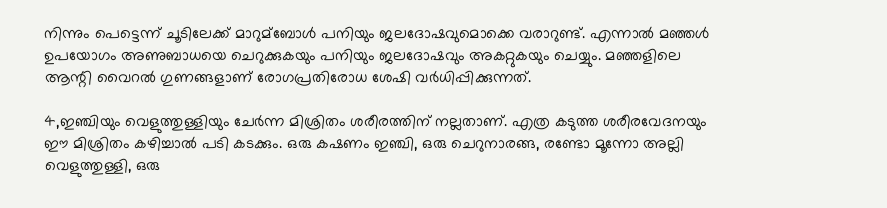നിന്നും പെട്ടെന്ന് ചൂടിലേക്ക് മാറുമ്ബോള്‍ പനിയും ജലദോഷവുമൊക്കെ വരാറുണ്ട്. എന്നാല്‍ മഞ്ഞള്‍ ഉപയോഗം അണുബാധയെ ചെറുക്കുകയും പനിയും ജലദോഷവും അകറ്റുകയും ചെയ്യും. മഞ്ഞളിലെ ആന്റി വൈറല്‍ ഗുണങ്ങളാണ് രോഗപ്രതിരോധ ശേഷി വര്‍ധിപ്പിക്കുന്നത്.

4,ഇഞ്ചിയും വെളുത്തുള്ളിയും ചേര്‍ന്ന മിശ്രിതം ശരീരത്തിന് നല്ലതാണ്. എത്ര കടുത്ത ശരീരവേദനയും ഈ മിശ്രിതം കഴിച്ചാല്‍ പടി കടക്കും. ഒരു കഷണം ഇഞ്ചി, ഒരു ചെറുനാരങ്ങ, രണ്ടോ മൂന്നോ അല്ലി വെളുത്തുള്ളി, ഒരു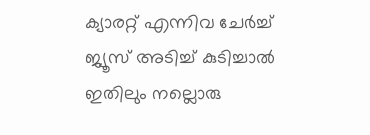ക്യാരറ്റ് എന്നിവ ചേര്‍ച്ച്‌ ജ്യൂസ് അടിച്ച്‌ കുടിച്ചാല്‍ ഇതിലും നല്ലൊരു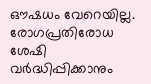ഔഷധം വേറെയില്ല. രോഗപ്രതിരോധ ശേഷി വര്‍ദ്ധിപ്പിക്കാനും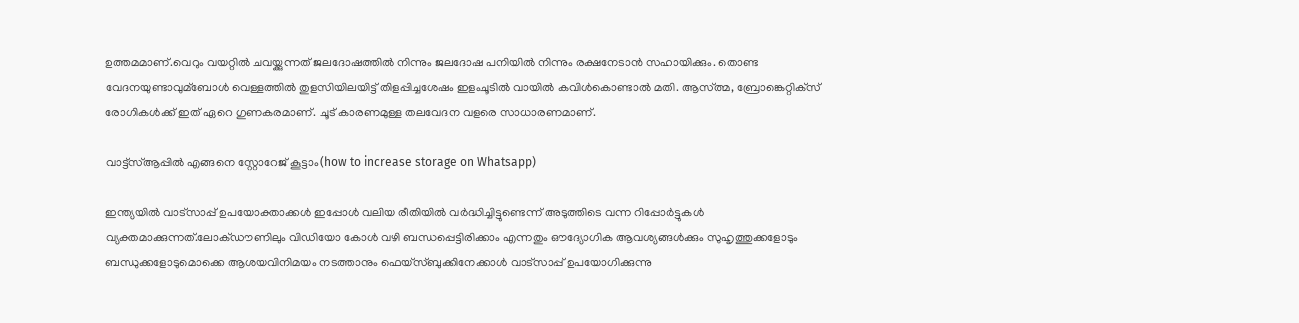ഉത്തമമാണ്.വെറും വയറ്റില്‍ ചവയ്ക്കുന്നത് ജലദോഷത്തില്‍ നിന്നും ജലദോഷ പനിയില്‍ നിന്നും രക്ഷനേടാന്‍ സഹായിക്കും. തൊണ്ട വേദനയുണ്ടാവുമ്ബോള്‍ വെള്ളത്തില്‍ തുളസിയിലയിട്ട് തിളപ്പിച്ചശേഷം ഇളംചൂടില്‍ വായില്‍ കവിള്‍കൊണ്ടാല്‍ മതി. ആസ്ത്മ, ബ്രോങ്കെറ്റിക്‌സ് രോഗികള്‍ക്ക് ഇത് ഏറെ ഗുണകരമാണ്. ചൂട് കാരണമുള്ള തലവേദന വളരെ സാധാരണമാണ്.

വാട്ട്സ്ആപ്പിൽ എങ്ങനെ സ്റ്റോറേജ് കൂട്ടാം(how to increase storage on Whatsapp)

ഇന്ത്യയില്‍ വാട്‌സാപ്പ് ഉപയോക്താക്കള്‍ ഇപ്പോള്‍ വലിയ രീതിയിൽ വർദ്ധിച്ചിട്ടുണ്ടെന്ന് അടുത്തിടെ വന്ന റിപ്പോര്‍ട്ടുകള്‍ വ്യക്തമാക്കുന്നത്.ലോക്ഡൗണിലും വിഡിയോ കോള്‍ വഴി ബന്ധപ്പെട്ടിരിക്കാം എന്നതും ഔദ്യോഗിക ആവശ്യങ്ങള്‍ക്കും സുഹൃത്തുക്കളോടും ബന്ധുക്കളോടുമൊക്കെ ആശയവിനിമയം നടത്താനും ഫെയ്‌സ്ബുക്കിനേക്കാള്‍ വാട്‌സാപ്പ് ഉപയോഗിക്കുന്നു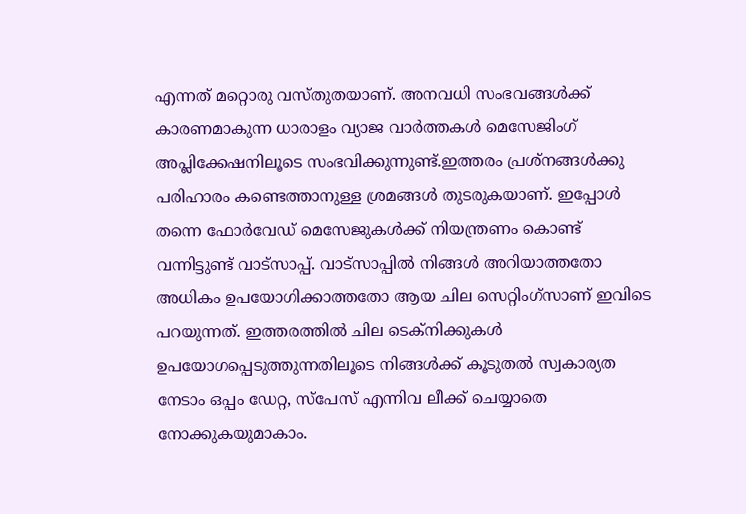എന്നത് മറ്റൊരു വസ്തുതയാണ്. അനവധി സംഭവങ്ങള്‍ക്ക് കാരണമാകുന്ന ധാരാളം വ്യാജ വാര്‍ത്തകള്‍ മെസേജിംഗ് അപ്ലിക്കേഷനിലൂടെ സംഭവിക്കുന്നുണ്ട്.ഇത്തരം പ്രശ്‌നങ്ങള്‍ക്കു പരിഹാരം കണ്ടെത്താനുള്ള ശ്രമങ്ങൾ തുടരുകയാണ്. ഇപ്പോള്‍ തന്നെ ഫോര്‍വേഡ് മെസേജുകള്‍ക്ക് നിയന്ത്രണം കൊണ്ട് വന്നിട്ടുണ്ട് വാട്‌സാപ്പ്. വാട്‌സാപ്പില്‍ നിങ്ങള്‍ അറിയാത്തതോ അധികം ഉപയോഗിക്കാത്തതോ ആയ ചില സെറ്റിംഗ്‌സാണ് ഇവിടെ പറയുന്നത്. ഇത്തരത്തില്‍ ചില ടെക്‌നിക്കുകള്‍ ഉപയോഗപ്പെടുത്തുന്നതിലൂടെ നിങ്ങള്‍ക്ക് കൂടുതല്‍ സ്വകാര്യത നേടാം ഒപ്പം ഡേറ്റ, സ്‌പേസ് എന്നിവ ലീക്ക് ചെയ്യാതെ നോക്കുകയുമാകാം.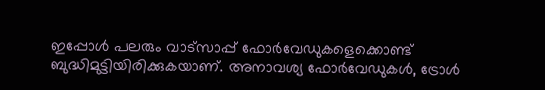ഇപ്പോള്‍ പലരും വാട്‌സാപ്പ് ഫോര്‍വേഡുകളെക്കൊണ്ട് ബുദ്ധിമുട്ടിയിരിക്കുകയാണ്. അനാവശ്യ ഫോര്‍വേഡുകള്‍, ട്രോള്‍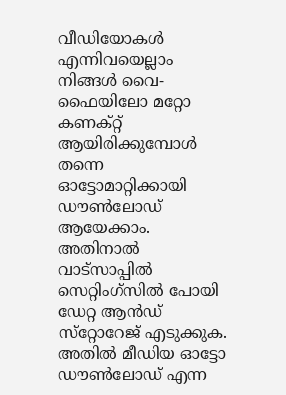വീഡിയോകള്‍ എന്നിവയെല്ലാം നിങ്ങള്‍ വൈ-ഫൈയിലോ മറ്റോ കണക്റ്റ് ആയിരിക്കുമ്പോള്‍ തന്നെ ഓട്ടോമാറ്റിക്കായി ഡൗൺലോഡ് ആയേക്കാം. അതിനാല്‍ വാട്‌സാപ്പില്‍ സെറ്റിംഗ്‌സില്‍ പോയി ഡേറ്റ ആന്‍ഡ് സ്‌റ്റോറേജ് എടുക്കുക. അതില്‍ മീഡിയ ഓട്ടോ ഡൗണ്‍ലോഡ് എന്ന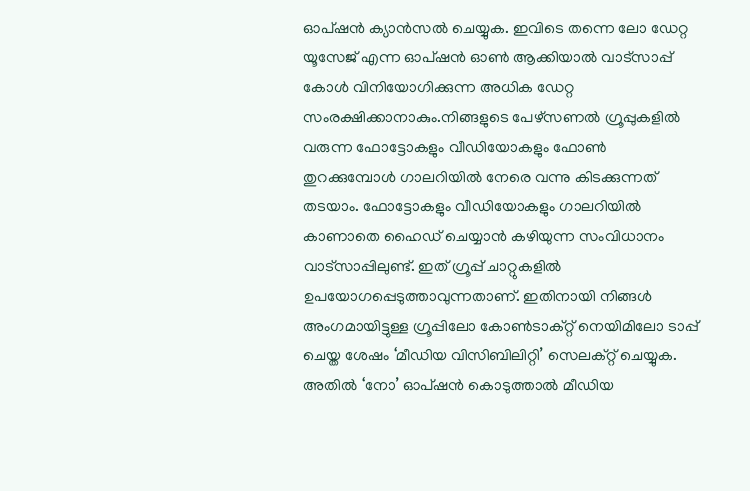ഓപ്ഷന്‍ ക്യാൻസൽ ചെയ്യുക. ഇവിടെ തന്നെ ലോ ഡേറ്റ യൂസേജ് എന്ന ഓപ്ഷന്‍ ഓണ്‍ ആക്കിയാല്‍ വാട്‌സാപ്പ് കോള്‍ വിനിയോഗിക്കുന്ന അധിക ഡേറ്റ സംരക്ഷിക്കാനാകും.നിങ്ങളുടെ പേഴ്‌സണല്‍ ഗ്രൂപ്പുകളില്‍ വരുന്ന ഫോട്ടോകളും വീഡിയോകളും ഫോണ്‍ തുറക്കുമ്പോള്‍ ഗാലറിയില്‍ നേരെ വന്നു കിടക്കുന്നത് തടയാം. ഫോട്ടോകളും വീഡിയോകളും ഗാലറിയില്‍ കാണാതെ ഹൈഡ് ചെയ്യാന്‍ കഴിയുന്ന സംവിധാനം വാട്‌സാപ്പിലുണ്ട്. ഇത് ഗ്രൂപ്പ് ചാറ്റുകളില്‍ ഉപയോഗപ്പെടുത്താവുന്നതാണ്. ഇതിനായി നിങ്ങള്‍ അംഗമായിട്ടുള്ള ഗ്രൂപ്പിലോ കോണ്‍ടാക്റ്റ് നെയിമിലോ ടാപ്പ് ചെയ്ത ശേഷം ‘മീഡിയ വിസിബിലിറ്റി’ സെലക്റ്റ് ചെയ്യുക. അതില്‍ ‘നോ’ ഓപ്ഷൻ കൊടുത്താല്‍ മീഡിയ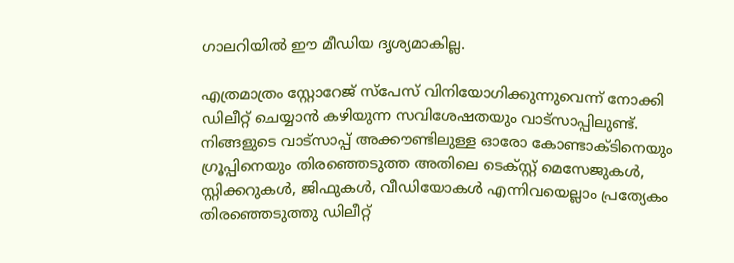ഗാലറിയില്‍ ഈ മീഡിയ ദൃശ്യമാകില്ല.

എത്രമാത്രം സ്റ്റോറേജ് സ്പേസ് വിനിയോഗിക്കുന്നുവെന്ന് നോക്കി ഡിലീറ്റ് ചെയ്യാന്‍ കഴിയുന്ന സവിശേഷതയും വാട്‌സാപ്പിലുണ്ട്. നിങ്ങളുടെ വാട്‌സാപ്പ് അക്കൗണ്ടിലുള്ള ഓരോ കോണ്ടാക്ടിനെയും ഗ്രൂപ്പിനെയും തിരഞ്ഞെടുത്ത അതിലെ ടെക്സ്റ്റ് മെസേജുകള്‍, സ്റ്റിക്കറുകള്‍, ജിഫുകള്‍, വീഡിയോകള്‍ എന്നിവയെല്ലാം പ്രത്യേകം തിരഞ്ഞെടുത്തു ഡിലീറ്റ്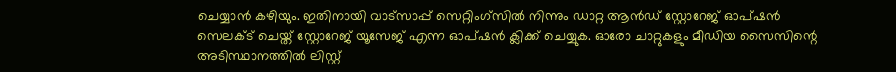ചെയ്യാന്‍ കഴിയും. ഇതിനായി വാട്സാപ്പ് സെറ്റിംഗ്സില്‍ നിന്നും ഡാറ്റ ആന്‍ഡ് സ്റ്റോറേജ് ഓപ്ഷന്‍ സെലക്ട് ചെയ്ത് സ്റ്റോറേജ് യൂസേജ് എന്ന ഓപ്ഷന്‍ ക്ലിക്ക് ചെയ്യുക. ഓരോ ചാറ്റുകളും മീഡിയ സൈസിന്റെ അടിസ്ഥാനത്തില്‍ ലിസ്റ്റ്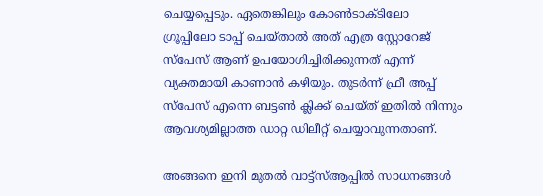ചെയ്യപ്പെടും. ഏതെങ്കിലും കോണ്‍ടാക്ടിലോ ഗ്രൂപ്പിലോ ടാപ്പ് ചെയ്താല്‍ അത് എത്ര സ്റ്റോറേജ് സ്‌പേസ് ആണ് ഉപയോഗിച്ചിരിക്കുന്നത് എന്ന് വ്യക്തമായി കാണാന്‍ കഴിയും. തുടര്‍ന്ന് ഫ്രീ അപ്പ് സ്‌പേസ് എന്നെ ബട്ടണ്‍ ക്ലിക്ക് ചെയ്ത് ഇതില്‍ നിന്നും ആവശ്യമില്ലാത്ത ഡാറ്റ ഡിലീറ്റ് ചെയ്യാവുന്നതാണ്.

അങ്ങനെ ഇനി മുതൽ വാട്ട്സ്ആപ്പിൽ സാധനങ്ങൾ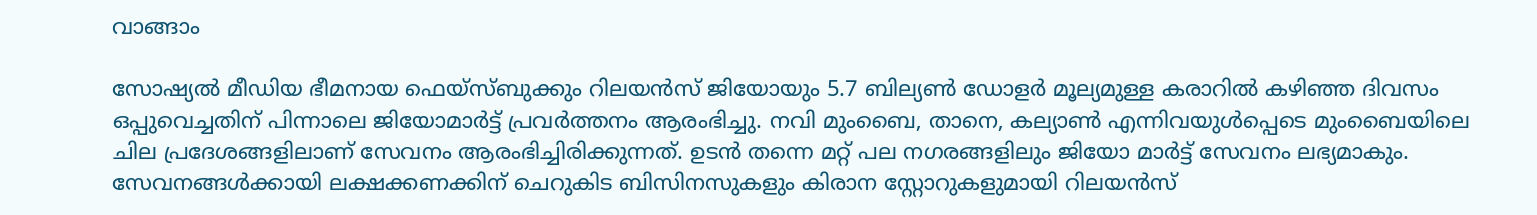വാങ്ങാം

സോഷ്യല്‍ മീഡിയ ഭീമനായ ഫെയ്‌സ്ബുക്കും റിലയന്‍സ് ജിയോയും 5.7 ബില്യണ്‍ ഡോളര്‍ മൂല്യമുള്ള കരാറില്‍ കഴിഞ്ഞ ദിവസം ഒപ്പുവെച്ചതിന് പിന്നാലെ ജിയോമാര്‍ട്ട് പ്രവര്‍ത്തനം ആരംഭിച്ചു. നവി മുംബൈ, താനെ, കല്യാണ്‍ എന്നിവയുള്‍പ്പെടെ മുംബൈയിലെ ചില പ്രദേശങ്ങളിലാണ് സേവനം ആരംഭിച്ചിരിക്കുന്നത്. ഉടന്‍ തന്നെ മറ്റ് പല നഗരങ്ങളിലും ജിയോ മാര്‍ട്ട് സേവനം ലഭ്യമാകും. സേവനങ്ങള്‍ക്കായി ലക്ഷക്കണക്കിന് ചെറുകിട ബിസിനസുകളും കിരാന സ്റ്റോറുകളുമായി റിലയന്‍സ്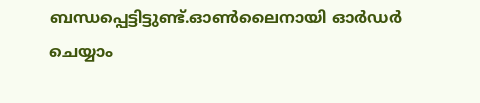ബന്ധപ്പെട്ടിട്ടുണ്ട്.ഓണ്‍ലൈനായി ഓര്‍ഡര്‍ ചെയ്യാം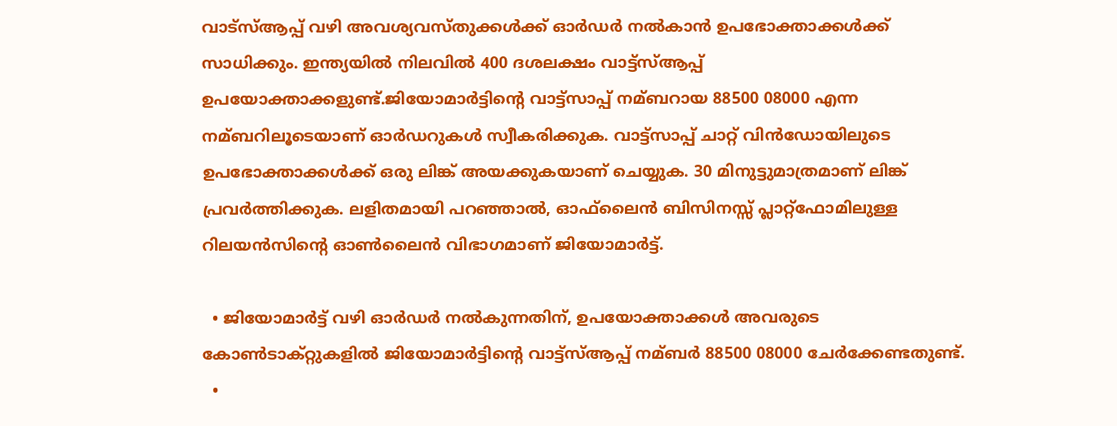വാട്‌സ്‌ആപ്പ് വഴി അവശ്യവസ്തുക്കള്‍ക്ക് ഓര്‍ഡര്‍ നല്‍കാന്‍ ഉപഭോക്താക്കള്‍ക്ക് സാധിക്കും. ഇന്ത്യയില്‍ നിലവില്‍ 400 ദശലക്ഷം വാട്ട്‌സ്‌ആപ്പ് ഉപയോക്താക്കളുണ്ട്.ജിയോമാര്‍ട്ടിന്റെ വാട്ട്‌സാപ്പ് നമ്ബറായ 88500 08000 എന്ന നമ്ബറിലൂടെയാണ് ഓര്‍ഡറുകള്‍ സ്വീകരിക്കുക. വാട്ട്‌സാപ്പ് ചാറ്റ് വിന്‍ഡോയിലുടെ ഉപഭോക്താക്കള്‍ക്ക് ഒരു ലിങ്ക് അയക്കുകയാണ് ചെയ്യുക. 30 മിനുട്ടുമാത്രമാണ് ലിങ്ക് പ്രവര്‍ത്തിക്കുക. ലളിതമായി പറഞ്ഞാല്‍, ഓഫ്‌ലൈന്‍ ബിസിനസ്സ് പ്ലാറ്റ്‌ഫോമിലുള്ള റിലയന്‍സിന്റെ ഓണ്‍ലൈന്‍ വിഭാഗമാണ് ജിയോമാര്‍ട്ട്.

  • ജിയോമാര്‍ട്ട് വഴി ഓര്‍ഡര്‍ നല്‍കുന്നതിന്, ഉപയോക്താക്കള്‍ അവരുടെ കോണ്‍ടാക്റ്റുകളില്‍ ജിയോമാര്‍ട്ടിന്റെ വാട്ട്‌സ്‌ആപ്പ് നമ്ബര്‍ 88500 08000 ചേര്‍ക്കേണ്ടതുണ്ട്.
  •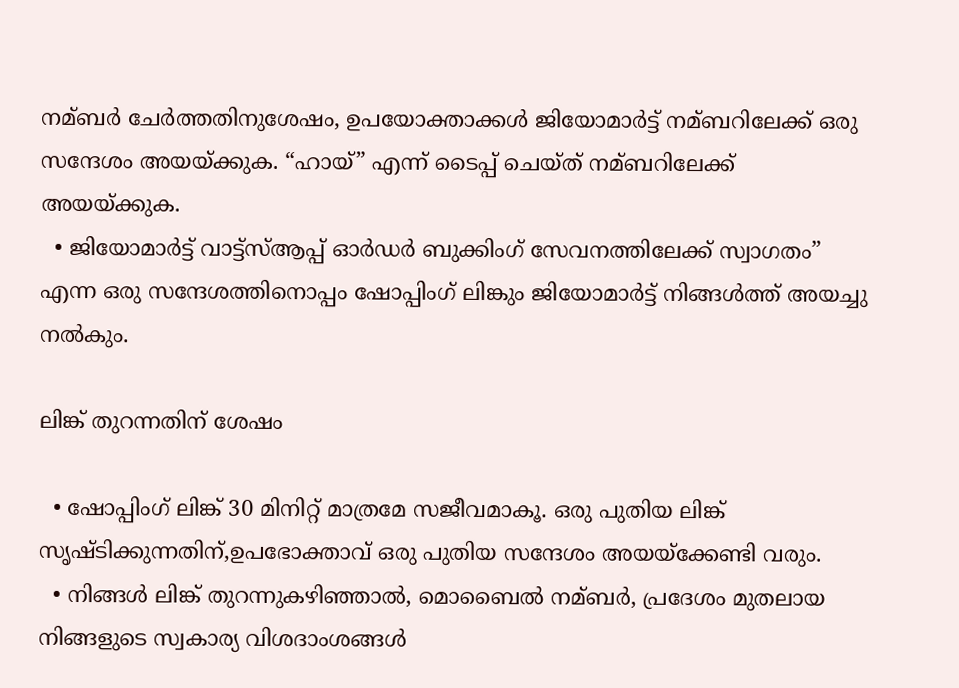നമ്ബര്‍ ചേര്‍ത്തതിനുശേഷം, ഉപയോക്താക്കള്‍ ജിയോമാര്‍ട്ട് നമ്ബറിലേക്ക് ഒരു സന്ദേശം അയയ്‌ക്കുക. “ഹായ്” എന്ന് ടൈപ്പ് ചെയ്ത് നമ്ബറിലേക്ക് അയയ്ക്കുക.
  • ജിയോമാര്‍ട്ട് വാട്ട്‌സ്‌ആപ്പ് ഓര്‍ഡര്‍ ബുക്കിംഗ് സേവനത്തിലേക്ക് സ്വാഗതം” എന്ന ഒരു സന്ദേശത്തിനൊപ്പം ഷോപ്പിംഗ് ലിങ്കും ജിയോമാര്‍ട്ട് നിങ്ങള്‍ത്ത് അയച്ചു നല്‍കും.

ലിങ്ക് തുറന്നതിന് ശേഷം

  • ഷോപ്പിംഗ് ലിങ്ക് 30 മിനിറ്റ് മാത്രമേ സജീവമാകൂ. ഒരു പുതിയ ലിങ്ക് സൃഷ്ടിക്കുന്നതിന്,ഉപഭോക്താവ് ഒരു പുതിയ സന്ദേശം അയയ്‌ക്കേണ്ടി വരും.
  • നിങ്ങള്‍ ലിങ്ക് തുറന്നുകഴിഞ്ഞാല്‍, മൊബൈല്‍ നമ്ബര്‍, പ്രദേശം മുതലായ നിങ്ങളുടെ സ്വകാര്യ വിശദാംശങ്ങള്‍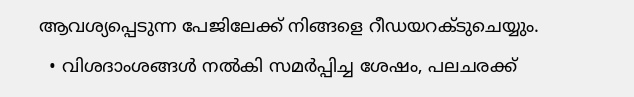ആവശ്യപ്പെടുന്ന പേജിലേക്ക് നിങ്ങളെ റീഡയറക്‌ടുചെയ്യും.
  • വിശദാംശങ്ങള്‍ നല്‍കി സമര്‍പ്പിച്ച ശേഷം, പലചരക്ക്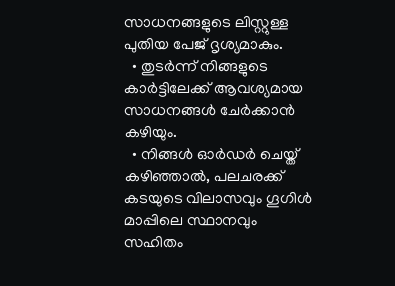സാധനങ്ങളുടെ ലിസ്റ്റുള്ള പുതിയ പേജ് ദൃശ്യമാകും.
  • തുടര്‍ന്ന് നിങ്ങളുടെ കാര്‍ട്ടിലേക്ക് ആവശ്യമായ സാധനങ്ങള്‍ ചേര്‍ക്കാന്‍ കഴിയും.
  • നിങ്ങള്‍‌ ഓര്‍‌ഡര്‍‌ ചെയ്ത് കഴിഞ്ഞാല്‍‌, പലചരക്ക് കടയുടെ വിലാസവും ഗൂഗിള്‍ മാപ്പിലെ സ്ഥാനവും സഹിതം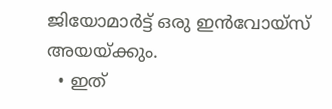ജിയോ‌മാര്‍‌ട്ട് ഒരു ഇന്‍‌വോയ്‌സ് അയയ്‌ക്കും.
  • ഇത്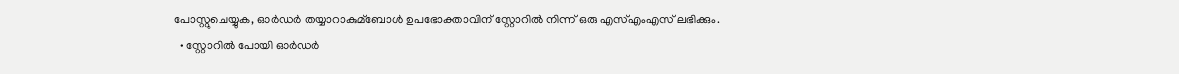പോസ്റ്റുചെയ്യുക, ഓര്‍ഡര്‍ തയ്യാറാകുമ്ബോള്‍ ഉപഭോക്താവിന് സ്റ്റോറില്‍ നിന്ന് ഒരു എസ്‌എംഎസ് ലഭിക്കും.
  • സ്റ്റോറില്‍ പോയി ഓര്‍ഡര്‍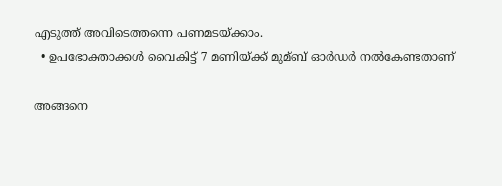എടുത്ത് അവിടെത്തന്നെ പണമടയ്ക്കാം.
  • ഉപഭോക്താക്കള്‍ വൈകിട്ട് 7 മണിയ്ക്ക് മുമ്ബ് ഓര്‍ഡര്‍ നല്‍കേണ്ടതാണ്

അങ്ങനെ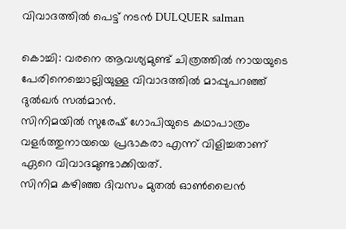വിവാദത്തിൽ പെട്ട് നടൻ DULQUER salman

കൊച്ചി: വരനെ ആവശ്യമുണ്ട് ചിത്രത്തില്‍ നായയുടെ പേരിനെച്ചൊല്ലിയുള്ള വിവാദത്തില്‍ മാപ്പുപറഞ്ഞ് ദുല്‍ഖര്‍ സല്‍മാന്‍.
സിനിമയില്‍ സുരേഷ് ഗോപിയുടെ കഥാപാത്രം വളര്‍ത്തുനായയെ പ്രഭാകരാ എന്ന് വിളിച്ചതാണ് ഏറെ വിവാദമുണ്ടാക്കിയത്.
സിനിമ കഴിഞ്ഞ ദിവസം മുതല്‍ ഓണ്‍ലൈന്‍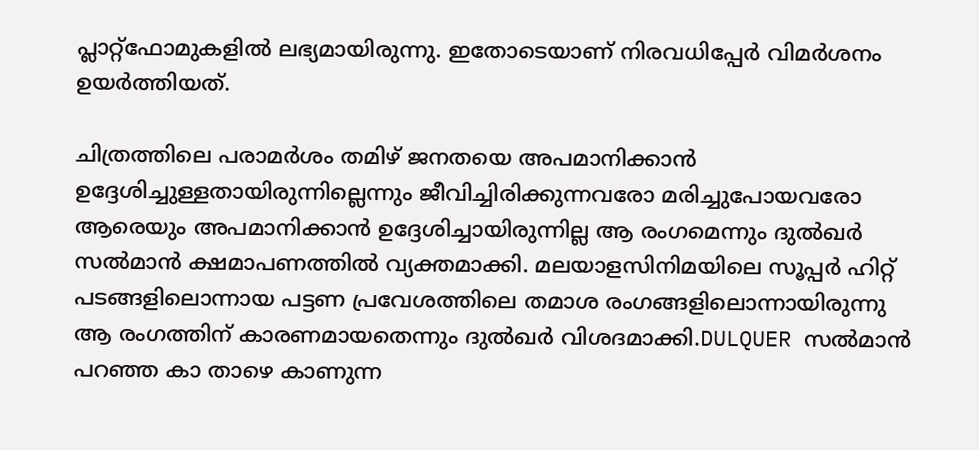പ്ലാറ്റ്‌ഫോമുകളില്‍ ലഭ്യമായിരുന്നു. ഇതോടെയാണ് നിരവധിപ്പേര്‍ വിമര്‍ശനം ഉയര്‍ത്തിയത്.

ചിത്രത്തിലെ പരാമര്‍ശം തമിഴ് ജനതയെ അപമാനിക്കാന്‍ ഉദ്ദേശിച്ചുള്ളതായിരുന്നില്ലെന്നും ജീവിച്ചിരിക്കുന്നവരോ മരിച്ചുപോയവരോ ആരെയും അപമാനിക്കാന്‍ ഉദ്ദേശിച്ചായിരുന്നില്ല ആ രംഗമെന്നും ദുല്‍ഖര്‍ സല്‍മാന്‍ ക്ഷമാപണത്തില്‍ വ്യക്തമാക്കി. മലയാളസിനിമയിലെ സൂപ്പര്‍ ഹിറ്റ് പടങ്ങളിലൊന്നായ പട്ടണ പ്രവേശത്തിലെ തമാശ രംഗങ്ങളിലൊന്നായിരുന്നു ആ രംഗത്തിന് കാരണമായതെന്നും ദുല്‍ഖര്‍ വിശദമാക്കി.DULQUER സൽമാൻ പറഞ്ഞ കാ താഴെ കാണുന്ന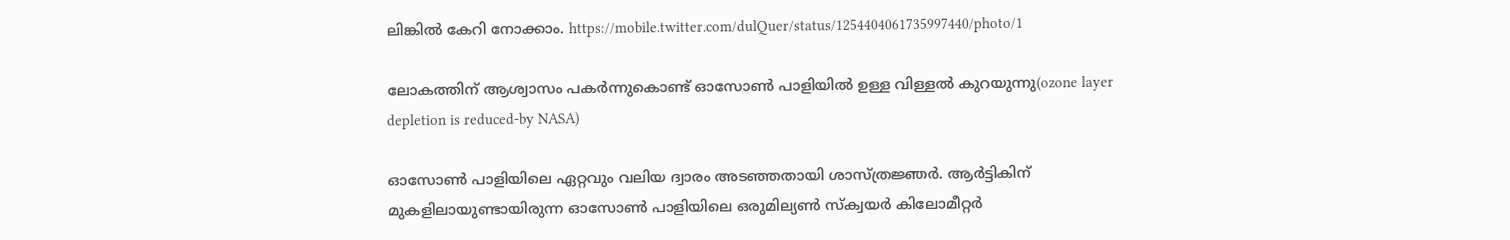ലിങ്കിൽ കേറി നോക്കാം. https://mobile.twitter.com/dulQuer/status/1254404061735997440/photo/1

ലോകത്തിന് ആശ്വാസം പകർന്നുകൊണ്ട് ഓസോൺ പാളിയിൽ ഉള്ള വിള്ളൽ കുറയുന്നു(ozone layer depletion is reduced-by NASA)

ഓസോണ്‍ പാളിയിലെ ഏറ്റവും വലിയ ദ്വാരം അടഞ്ഞതായി ശാസ്ത്രജ്ഞര്‍. ആര്‍ട്ടികിന് മുകളിലായുണ്ടായിരുന്ന ഓസോണ്‍ പാളിയിലെ ഒരുമില്യണ്‍ സ്ക്വയര്‍ കിലോമീറ്റര്‍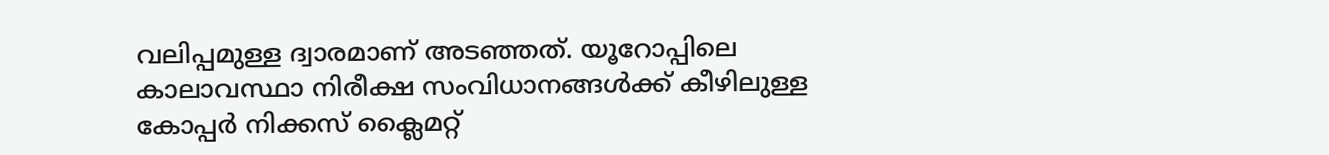വലിപ്പമുള്ള ദ്വാരമാണ് അടഞ്ഞത്. യൂറോപ്പിലെ കാലാവസ്ഥാ നിരീക്ഷ സംവിധാനങ്ങള്‍ക്ക് കീഴിലുള്ള കോപ്പര്‍ നിക്കസ് ക്ലൈമറ്റ്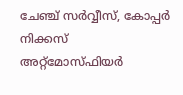ചേഞ്ച് സര്‍വ്വീസ്, കോപ്പര്‍ നിക്കസ് അറ്റ്മോസ്ഫിയര്‍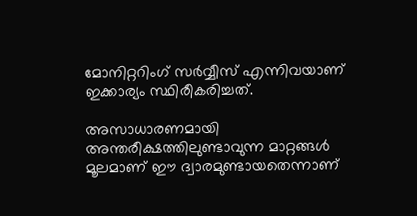മോനിറ്ററിംഗ് സര്‍വ്വീസ് എന്നിവയാണ് ഇക്കാര്യം സ്ഥിരീകരിച്ചത്.

അസാധാരണമായി അന്തരീക്ഷത്തിലുണ്ടാവുന്ന മാറ്റങ്ങള്‍ മൂലമാണ് ഈ ദ്വാരമുണ്ടായതെന്നാണ്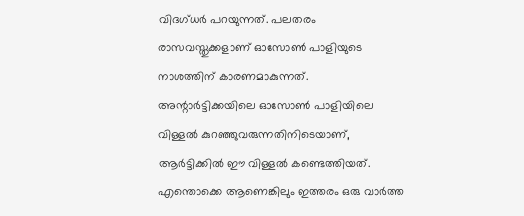വിദഗ്ധര്‍ പറയുന്നത്. പലതരം രാസവസ്തുക്കളാണ് ഓസോണ്‍ പാളിയുടെ നാശത്തിന് കാരണമാകുന്നത്. അന്റാര്‍ട്ടിക്കയിലെ ഓസോണ്‍ പാളിയിലെ വിള്ളല്‍ കുറഞ്ഞുവരുന്നതിനിടെയാണ്, ആര്‍ട്ടിക്കില്‍ ഈ വിള്ളല്‍ കണ്ടെത്തിയത്. എന്തൊക്കെ ആണെങ്കിലും ഇത്തരം ഒരു വാർത്ത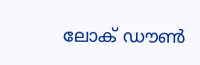ലോക് ഡൗൺ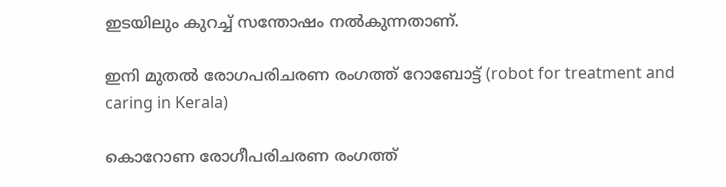ഇടയിലും കുറച്ച് സന്തോഷം നൽകുന്നതാണ്.

ഇനി മുതൽ രോഗപരിചരണ രംഗത്ത് റോബോട്ട് (robot for treatment and caring in Kerala)

കൊറോണ രോഗീപരിചരണ രംഗത്ത്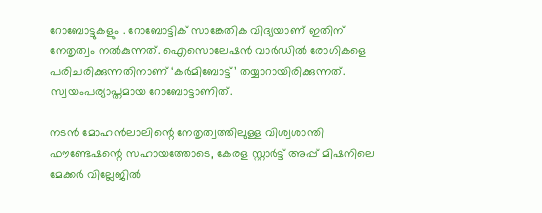റോബോട്ടുകളും . റോബോട്ടിക് സാങ്കേതിക വിദ്യയാണ് ഇതിന് നേതൃത്വം നല്‍കുന്നത്. ഐസൊലേഷന്‍ വാര്‍ഡില്‍ രോഗികളെ പരിചരിക്കുന്നതിനാണ് ‘കര്‍മിബോട്ട്’ തയ്യാറായിരിക്കുന്നത്. സ്വയംപര്യാപ്തമായ റോബോട്ടാണിത്.

നടന്‍ മോഹന്‍ലാലിന്റെ നേതൃത്വത്തിലുള്ള വിശ്വശാന്തി ഫൗണ്ടേഷന്റെ സഹായത്തോടെ, കേരള സ്റ്റാര്‍ട്ട് അപ്പ് മിഷനിലെ മേക്കര്‍ വില്ലേജില്‍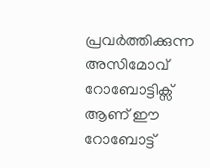പ്രവര്‍ത്തിക്കുന്ന അസിമോവ് റോബോട്ടിക്സ്‌ ആണ് ഈ റോബോട്ട്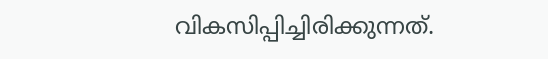വികസിപ്പിച്ചിരിക്കുന്നത്.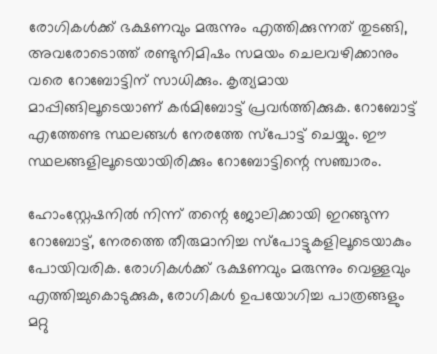രോഗികള്‍ക്ക് ഭക്ഷണവും മരുന്നും എത്തിക്കുന്നത് തുടങ്ങി, അവരോടൊത്ത് രണ്ടുനിമിഷം സമയം ചെലവഴിക്കാനും വരെ റോബോട്ടിന് സാധിക്കും. കൃത്യമായ മാപ്പിങ്ങിലൂടെയാണ് കര്‍മിബോട്ട് പ്രവര്‍ത്തിക്കുക. റോബോട്ട് എത്തേണ്ട സ്ഥലങ്ങള്‍ നേരത്തേ സ്പോട്ട് ചെയ്യും. ഈ സ്ഥലങ്ങളിലൂടെയായിരിക്കും റോബോട്ടിന്റെ സഞ്ചാരം.

ഹോംസ്റ്റേഷനില്‍ നിന്ന് തന്റെ ജോലിക്കായി ഇറങ്ങുന്ന റോബോട്ട്, നേരത്തെ തീരുമാനിച്ച സ്പോട്ടുകളിലൂടെയാകും പോയിവരിക. രോഗികള്‍ക്ക് ഭക്ഷണവും മരുന്നും വെള്ളവും എത്തിച്ചുകൊടുക്കുക, രോഗികള്‍ ഉപയോഗിച്ച പാത്രങ്ങളും മറ്റു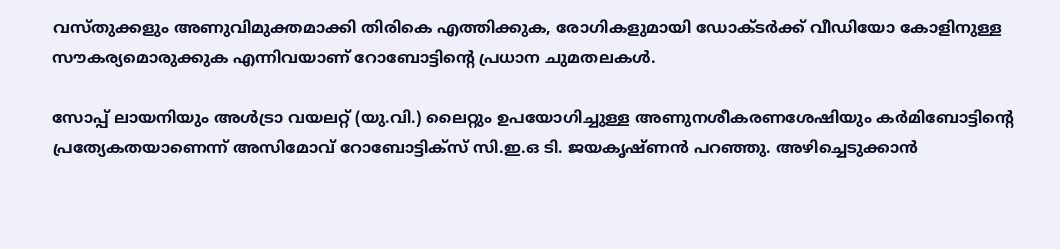വസ്തുക്കളും അണുവിമുക്തമാക്കി തിരികെ എത്തിക്കുക, രോഗികളുമായി ഡോക്ടര്‍ക്ക് വീഡിയോ കോളിനുള്ള സൗകര്യമൊരുക്കുക എന്നിവയാണ് റോബോട്ടിന്റെ പ്രധാന ചുമതലകള്‍.

സോപ്പ് ലായനിയും അള്‍ട്രാ വയലറ്റ് (യു.വി.) ലൈറ്റും ഉപയോഗിച്ചുള്ള അണുനശീകരണശേഷിയും കര്‍മിബോട്ടിന്റെ പ്രത്യേകതയാണെന്ന് അസിമോവ് റോബോട്ടിക്സ് സി.ഇ.ഒ ടി. ജയകൃഷ്ണന്‍ പറഞ്ഞു. അഴിച്ചെടുക്കാന്‍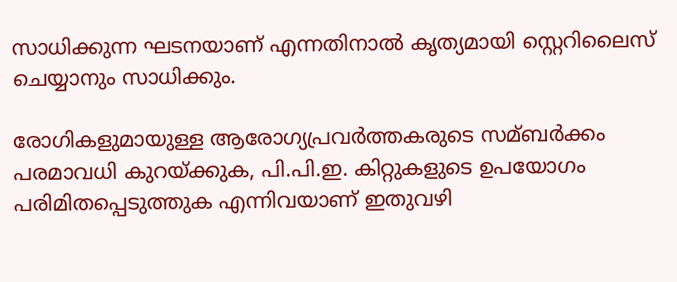സാധിക്കുന്ന ഘടനയാണ് എന്നതിനാല്‍ കൃത്യമായി സ്റ്റെറിലൈസ് ചെയ്യാനും സാധിക്കും.

രോഗികളുമായുള്ള ആരോഗ്യപ്രവര്‍ത്തകരുടെ സമ്ബര്‍ക്കം പരമാവധി കുറയ്ക്കുക, പി.പി.ഇ. കിറ്റുകളുടെ ഉപയോഗം പരിമിതപ്പെടുത്തുക എന്നിവയാണ് ഇതുവഴി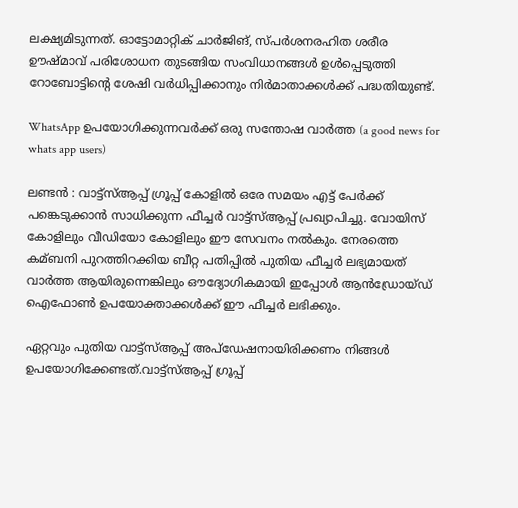ലക്ഷ്യമിടുന്നത്. ഓട്ടോമാറ്റിക് ചാര്‍ജിങ്‌, സ്പര്‍ശനരഹിത ശരീര ഊഷ്മാവ് പരിശോധന തുടങ്ങിയ സംവിധാനങ്ങള്‍ ഉള്‍പ്പെടുത്തി റോബോട്ടിന്റെ ശേഷി വര്‍ധിപ്പിക്കാനും നിര്‍മാതാക്കള്‍ക്ക് പദ്ധതിയുണ്ട്.

WhatsApp ഉപയോഗിക്കുന്നവർക്ക് ഒരു സന്തോഷ വാർത്ത (a good news for whats app users)

ലണ്ടന്‍ : വാട്ട്സ്‌ആപ്പ് ഗ്രൂപ്പ് കോളില്‍ ഒരേ സമയം എട്ട് പേര്‍ക്ക് പങ്കെടുക്കാന്‍ സാധിക്കുന്ന ഫീച്ചര്‍ വാട്ട്സ്‌ആപ്പ് പ്രഖ്യാപിച്ചു. വോയിസ് കോളിലും വീഡിയോ കോളിലും ഈ സേവനം നല്‍കും. നേരത്തെ കമ്ബനി പുറത്തിറക്കിയ ബീറ്റ പതിപ്പില്‍ പുതിയ ഫീച്ചര്‍ ലഭ്യമായത് വാര്‍ത്ത ആയിരുന്നെങ്കിലും ഔദ്യോഗികമായി ഇപ്പോള്‍ ആന്‍ഡ്രോയ്ഡ് ഐഫോണ്‍ ഉപയോക്താക്കള്‍ക്ക് ഈ ഫീച്ചര്‍ ലഭിക്കും.

ഏറ്റവും പുതിയ വാട്ട്സ്‌ആപ്പ് അപ്ഡേഷനായിരിക്കണം നിങ്ങള്‍ ഉപയോഗിക്കേണ്ടത്.വാട്ട്സ്‌ആപ്പ് ഗ്രൂപ്പ്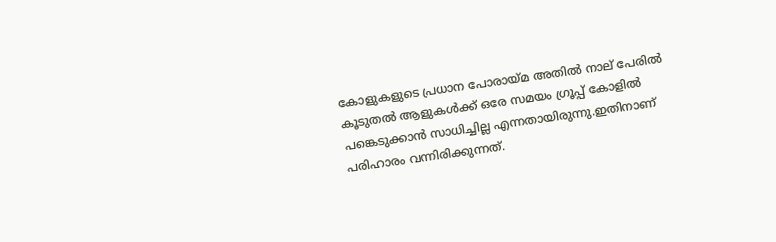കോളുകളുടെ പ്രധാന പോരായ്മ അതില്‍ നാല് പേരില്‍ കൂടുതല്‍ ആളുകള്‍ക്ക് ഒരേ സമയം ഗ്രൂപ്പ് കോളില്‍ പങ്കെടുക്കാന്‍ സാധിച്ചില്ല എന്നതായിരുന്നു.ഇതിനാണ് പരിഹാരം വന്നിരിക്കുന്നത്.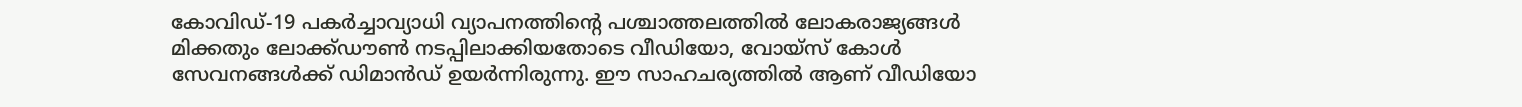കോവിഡ്-19 പകര്‍ച്ചാവ്യാധി വ്യാപനത്തിന്റെ പശ്ചാത്തലത്തില്‍ ലോകരാജ്യങ്ങള്‍ മിക്കതും ലോക്ക്ഡൗണ്‍ നടപ്പിലാക്കിയതോടെ വീഡിയോ, വോയ്‌സ് കോള്‍ സേവനങ്ങള്‍ക്ക് ഡിമാന്‍ഡ് ഉയര്‍ന്നിരുന്നു. ഈ സാഹചര്യത്തില്‍ ആണ് വീഡിയോ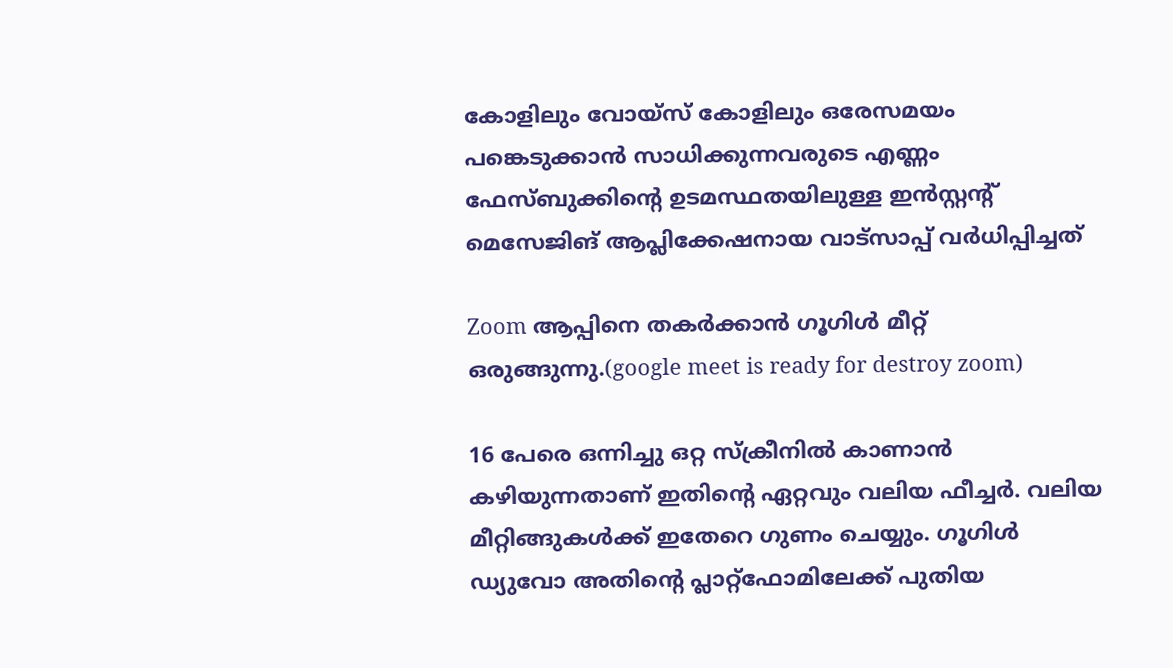കോളിലും വോയ്‌സ് കോളിലും ഒരേസമയം പങ്കെടുക്കാന്‍ സാധിക്കുന്നവരുടെ എണ്ണം ഫേസ്‌ബുക്കിന്റെ ഉടമസ്ഥതയിലുള്ള ഇന്‍സ്റ്റന്റ് മെസേജിങ് ആപ്ലിക്കേഷനായ വാട്സാപ്പ് വര്‍ധിപ്പിച്ചത്

Zoom ആപ്പിനെ തകർക്കാൻ ഗൂഗിൾ മീറ്റ് ഒരുങ്ങുന്നു.(google meet is ready for destroy zoom)

16 പേരെ ഒന്നിച്ചു ഒറ്റ സ്‌ക്രീനില്‍ കാണാന്‍ കഴിയുന്നതാണ് ഇതിന്റെ ഏറ്റവും വലിയ ഫീച്ചര്‍. വലിയ മീറ്റിങ്ങുകള്‍ക്ക് ഇതേറെ ഗുണം ചെയ്യും. ഗൂഗിള്‍ ഡ്യുവോ അതിന്റെ പ്ലാറ്റ്ഫോമിലേക്ക് പുതിയ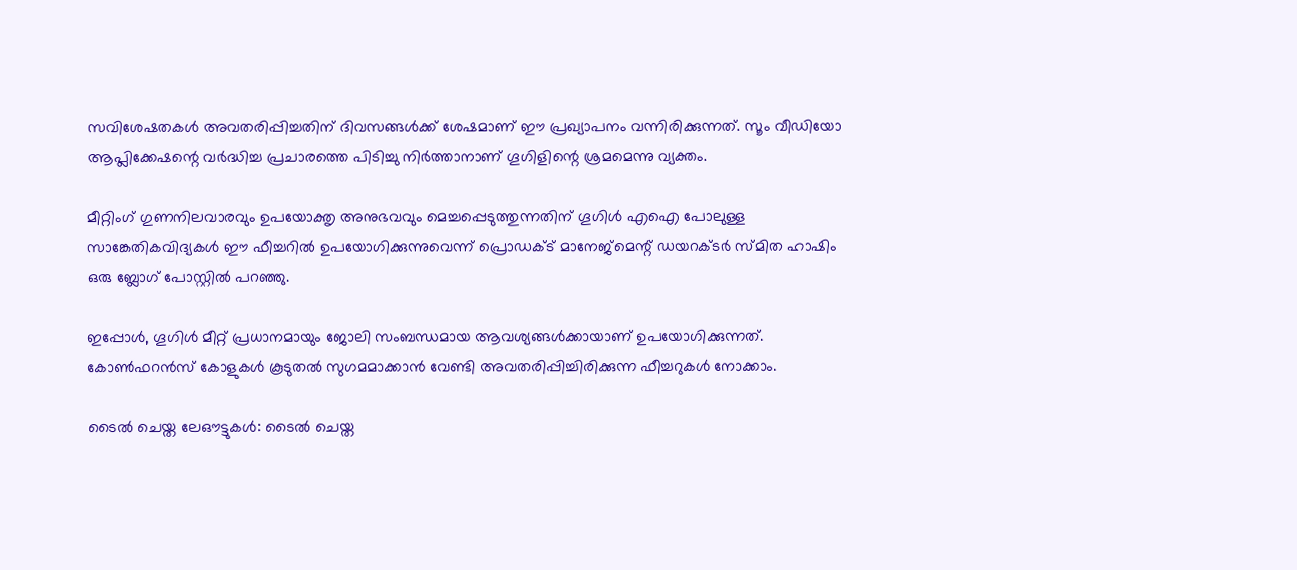സവിശേഷതകള്‍ അവതരിപ്പിച്ചതിന് ദിവസങ്ങള്‍ക്ക് ശേഷമാണ് ഈ പ്രഖ്യാപനം വന്നിരിക്കുന്നത്. സൂം വീഡിയോ ആപ്ലിക്കേഷന്റെ വര്‍ദ്ധിച്ച പ്രചാരത്തെ പിടിച്ചു നിര്‍ത്താനാണ് ഗൂഗിളിന്റെ ശ്രമമെന്നു വ്യക്തം.

മീറ്റിംഗ് ഗുണനിലവാരവും ഉപയോക്തൃ അനുഭവവും മെച്ചപ്പെടുത്തുന്നതിന് ഗൂഗിള്‍ എഐ പോലുള്ള സാങ്കേതികവിദ്യകള്‍ ഈ ഫീച്ചറില്‍ ഉപയോഗിക്കുന്നുവെന്ന് പ്രൊഡക്‌ട് മാനേജ്മെന്റ് ഡയറക്ടര്‍ സ്മിത ഹാഷിം ഒരു ബ്ലോഗ് പോസ്റ്റില്‍ പറഞ്ഞു.

ഇപ്പോള്‍, ഗൂഗിള്‍ മീറ്റ് പ്രധാനമായും ജോലി സംബന്ധമായ ആവശ്യങ്ങള്‍ക്കായാണ് ഉപയോഗിക്കുന്നത്. കോണ്‍ഫറന്‍സ് കോളുകള്‍ കൂടുതല്‍ സുഗമമാക്കാന്‍ വേണ്ടി അവതരിപ്പിച്ചിരിക്കുന്ന ഫീച്ചറുകള്‍ നോക്കാം.

ടൈല്‍ ചെയ്ത ലേഔട്ടുകള്‍: ടൈല്‍ ചെയ്ത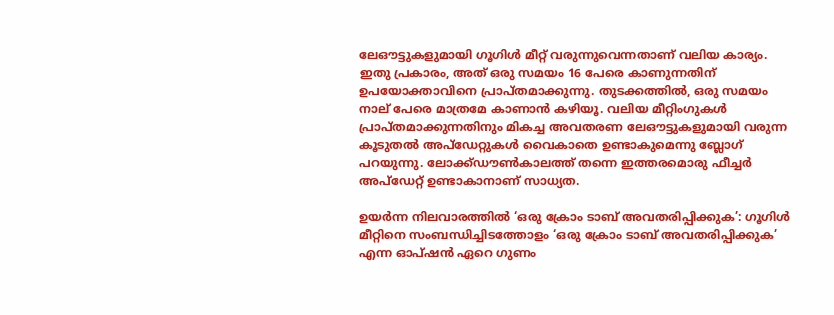ലേഔട്ടുകളുമായി ഗൂഗിള്‍ മീറ്റ് വരുന്നുവെന്നതാണ് വലിയ കാര്യം. ഇതു പ്രകാരം, അത് ഒരു സമയം 16 പേരെ കാണുന്നതിന് ഉപയോക്താവിനെ പ്രാപ്തമാക്കുന്നു. തുടക്കത്തില്‍, ഒരു സമയം നാല് പേരെ മാത്രമേ കാണാന്‍ കഴിയൂ. വലിയ മീറ്റിംഗുകള്‍ പ്രാപ്തമാക്കുന്നതിനും മികച്ച അവതരണ ലേഔട്ടുകളുമായി വരുന്ന കൂടുതല്‍ അപ്ഡേറ്റുകള്‍ വൈകാതെ ഉണ്ടാകുമെന്നു ബ്ലോഗ് പറയുന്നു. ലോക്ക്ഡൗണ്‍കാലത്ത് തന്നെ ഇത്തരമൊരു ഫീച്ചര്‍ അപ്ഡേറ്റ് ഉണ്ടാകാനാണ് സാധ്യത.

ഉയര്‍ന്ന നിലവാരത്തില്‍ ‘ഒരു ക്രോം ടാബ് അവതരിപ്പിക്കുക’: ഗൂഗിള്‍ മീറ്റിനെ സംബന്ധിച്ചിടത്തോളം ‘ഒരു ക്രോം ടാബ് അവതരിപ്പിക്കുക’ എന്ന ഓപ്ഷന്‍ ഏറെ ഗുണം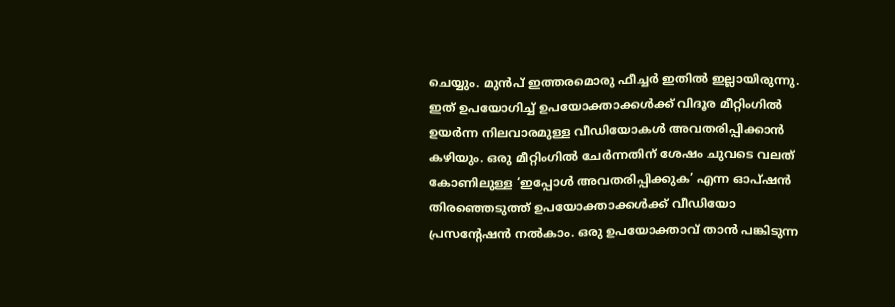ചെയ്യും. മുന്‍പ് ഇത്തരമൊരു ഫീച്ചര്‍ ഇതില്‍ ഇല്ലായിരുന്നു. ഇത് ഉപയോഗിച്ച്‌ ഉപയോക്താക്കള്‍ക്ക് വിദൂര മീറ്റിംഗില്‍ ഉയര്‍ന്ന നിലവാരമുള്ള വീഡിയോകള്‍ അവതരിപ്പിക്കാന്‍ കഴിയും. ഒരു മീറ്റിംഗില്‍ ചേര്‍ന്നതിന് ശേഷം ചുവടെ വലത് കോണിലുള്ള ‘ഇപ്പോള്‍ അവതരിപ്പിക്കുക’ എന്ന ഓപ്ഷന്‍ തിരഞ്ഞെടുത്ത് ഉപയോക്താക്കള്‍ക്ക് വീഡിയോ പ്രസന്റേഷന്‍ നല്‍കാം. ഒരു ഉപയോക്താവ് താന്‍ പങ്കിടുന്ന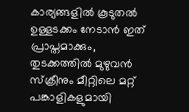കാര്യങ്ങളില്‍ കൂടുതല്‍ ഉള്ളടക്കം നേടാന്‍ ഇത് പ്രാപ്തമാക്കും, തുടക്കത്തില്‍ മുഴുവന്‍ സ്‌ക്രീനും മീറ്റിലെ മറ്റ് പങ്കാളികളുമായി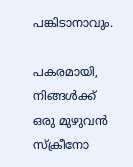പങ്കിടാനാവും.

പകരമായി, നിങ്ങള്‍ക്ക് ഒരു മുഴുവന്‍ സ്‌ക്രീനോ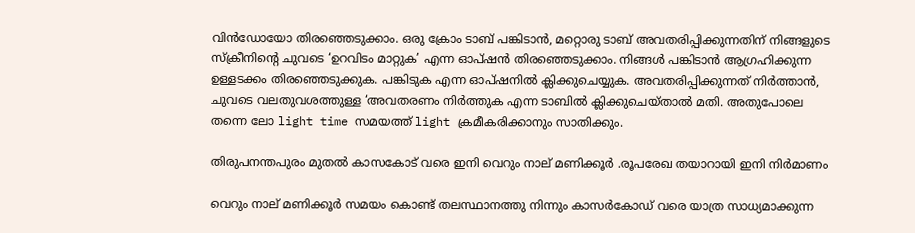വിന്‍ഡോയോ തിരഞ്ഞെടുക്കാം. ഒരു ക്രോം ടാബ് പങ്കിടാന്‍, മറ്റൊരു ടാബ് അവതരിപ്പിക്കുന്നതിന് നിങ്ങളുടെ സ്‌ക്രീനിന്റെ ചുവടെ ‘ഉറവിടം മാറ്റുക’ എന്ന ഓപ്ഷന്‍ തിരഞ്ഞെടുക്കാം. നിങ്ങള്‍ പങ്കിടാന്‍ ആഗ്രഹിക്കുന്ന ഉള്ളടക്കം തിരഞ്ഞെടുക്കുക. പങ്കിടുക എന്ന ഓപ്ഷനില്‍ ക്ലിക്കുചെയ്യുക. അവതരിപ്പിക്കുന്നത് നിര്‍ത്താന്‍, ചുവടെ വലതുവശത്തുള്ള ‘അവതരണം നിര്‍ത്തുക എന്ന ടാബില്‍ ക്ലിക്കുചെയ്താല്‍ മതി. അതുപോലെ തന്നെ ലോ light time സമയത്ത് light ക്രമീകരിക്കാനും സാതിക്കും.

തിരുപനന്തപുരം മുതൽ കാസകോട് വരെ ഇനി വെറും നാല് മണിക്കൂർ .രൂപരേഖ തയാറായി ഇനി നിർമാണം

വെറും നാല് മണിക്കൂര്‍ സമയം കൊണ്ട് തലസ്ഥാനത്തു നിന്നും കാസര്‍കോഡ് വരെ യാത്ര സാധ്യമാക്കുന്ന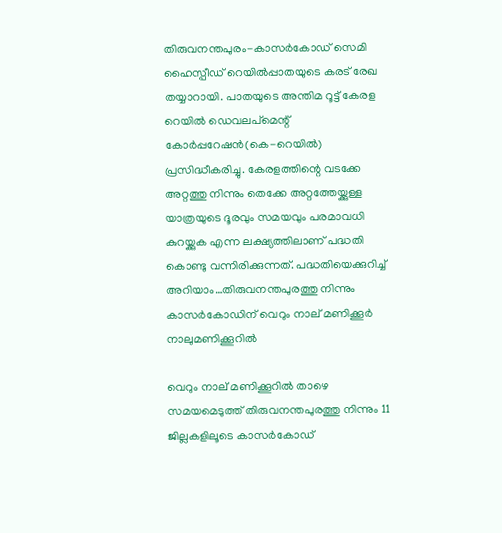തിരുവനന്തപുരം-കാസര്‍കോഡ് സെമി ഹൈസ്പീഡ് റെയില്‍പ്പാതയുടെ കരട് രേഖ തയ്യാറായി. പാതയുടെ അന്തിമ റൂ‌ട്ട് കേരള റെയില്‍ ഡെവലപ്മെന്റ് കോര്‍പ്പറേഷന്‍(കെ-റെയില്‍) പ്രസിദ്ധീകരിച്ചു. കേരളത്തിന്റെ വടക്കേ അറ്റത്തു നിന്നും തെക്കേ അറ്റത്തേയ്ക്കുള്ള യാത്രയുടെ ദൂരവും സമയവും പരമാവധി കുറയ്ക്കുക എന്ന ലക്ഷ്യത്തിലാണ് പദ്ധതി കൊണ്ടു വന്നിരിക്കുന്നത്. പദ്ധതിയെക്കുറിച്ച്‌ അറിയാം…തിരുവനന്തപുരത്തു നിന്നും കാസര്‍കോഡിന് വെറും നാല് മണിക്കൂര്‍
നാലുമണിക്കൂറില്‍

വെറും നാല് മണിക്കൂറില്‍ താഴെ സമയമെടുത്ത് തിരുവനന്തപുരത്തു നിന്നും 11 ജില്ലകളിലൂടെ കാസര്‍കോഡ്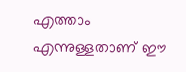എത്താം എന്നുള്ളതാണ് ഈ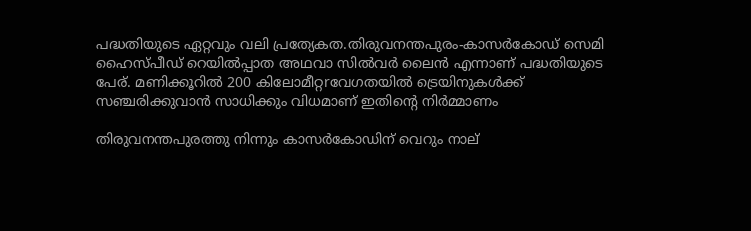പദ്ധതിയുടെ ഏറ്റവും വലി പ്രത്യേകത.തിരുവനന്തപുരം-കാസര്‍കോഡ് സെമി ഹൈസ്പീഡ് റെയില്‍പ്പാത അഥവാ സില്‍വര്‍ ലൈന്‍ എന്നാണ് പദ്ധതിയുടെ പേര്. മണിക്കൂറില്‍ 200 കിലോമീറ്റrവേഗതയില്‍ ‌ട്രെയിനുകള്‍ക്ക് സഞ്ചരിക്കുവാന്‍ സാധിക്കും വിധമാണ് ഇതിന്‍റെ നിര്‍മ്മാണം

തിരുവനന്തപുരത്തു നിന്നും കാസര്‍കോഡിന് വെറും നാല്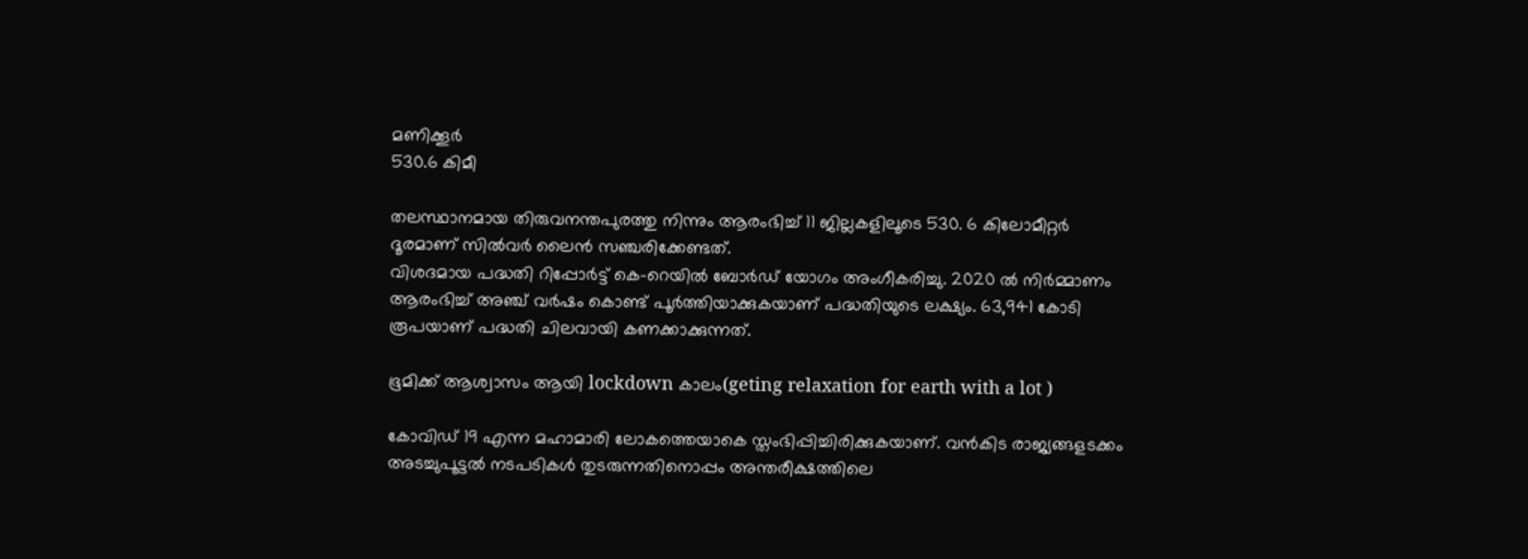മണിക്കൂര്‍
530.6 കിമീ

തലസ്ഥാനമായ തിരുവനന്തപുരത്തു നിന്നും ആരംഭിച്ച്‌ 11 ജില്ലകളിലൂടെ 530. 6 കിലോമീറ്റര്‍ ദൂരമാണ് സില്‍വര്‍ ലൈന്‍ സഞ്ചരിക്കേണ്ടത്.
വിശദമായ പദ്ധതി റിപ്പോര്‍ട്ട് കെ-റെയില്‍ ബോര്‍ഡ് യോഗം അംഗീകരിച്ചു. 2020 ല്‍ നിര്‍മ്മാണം ആരംഭിച്ച്‌ അഞ്ച് വര്‍ഷം കൊണ്ട് പൂര്‍ത്തിയാക്കുകയാണ് പദ്ധതിയു‌ടെ ലക്ഷ്യം. 63,941 കോടി രൂപയാണ് പദ്ധതി ചിലവായി കണക്കാക്കുന്നത്.

ഭൂമിക്ക് ആശ്വാസം ആയി lockdown കാലം(geting relaxation for earth with a lot )

കോവിഡ് 19 എന്ന മഹാമാരി ലോകത്തെയാകെ സ്തംഭിപ്പിച്ചിരിക്കുകയാണ്. വന്‍കിട രാജ്യങ്ങളടക്കം അടച്ചുപൂട്ടല്‍ നടപടികള്‍ തുടരുന്നതിനൊപ്പം അന്തരീക്ഷത്തിലെ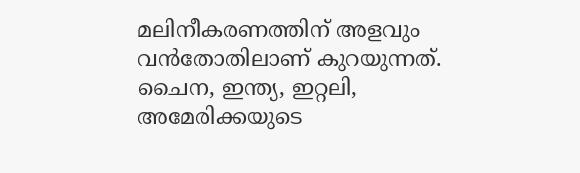മലിനീകരണത്തിന് അളവും വന്‍തോതിലാണ് കുറയുന്നത്. ചൈന, ഇന്ത്യ, ഇറ്റലി, അമേരിക്കയുടെ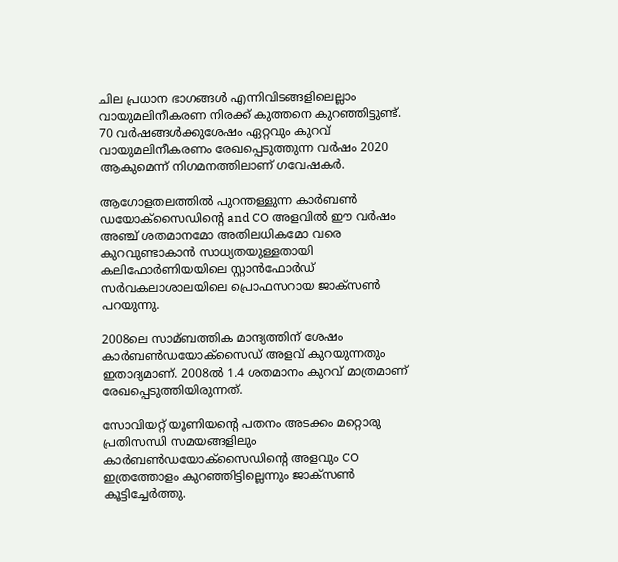ചില പ്രധാന ഭാഗങ്ങള്‍ എന്നിവിടങ്ങളിലെല്ലാം വായുമലിനീകരണ നിരക്ക് കുത്തനെ കുറഞ്ഞിട്ടുണ്ട്. 70 വര്‍ഷങ്ങള്‍ക്കുശേഷം ഏറ്റവും കുറവ് വായുമലിനീകരണം രേഖപ്പെടുത്തുന്ന വര്‍ഷം 2020 ആകുമെന്ന് നിഗമനത്തിലാണ് ഗവേഷകര്‍.

ആഗോളതലത്തില്‍ പുറന്തള്ളുന്ന കാര്‍ബണ്‍ ഡയോക്സൈഡിന്റെ and CO അളവില്‍ ഈ വര്‍ഷം അഞ്ച് ശതമാനമോ അതിലധികമോ വരെ കുറവുണ്ടാകാന്‍ സാധ്യതയുള്ളതായി കലിഫോര്‍ണിയയിലെ സ്റ്റാന്‍ഫോര്‍ഡ് സര്‍വകലാശാലയിലെ പ്രൊഫസറായ ജാക്സണ്‍ പറയുന്നു.

2008ലെ സാമ്ബത്തിക മാന്ദ്യത്തിന് ശേഷം കാര്‍ബണ്‍ഡയോക്സൈഡ് അളവ് കുറയുന്നതും ഇതാദ്യമാണ്. 2008ല്‍ 1.4 ശതമാനം കുറവ് മാത്രമാണ് രേഖപ്പെടുത്തിയിരുന്നത്.

സോവിയറ്റ് യൂണിയന്റെ പതനം അടക്കം മറ്റൊരു പ്രതിസന്ധി സമയങ്ങളിലും കാര്‍ബണ്‍ഡയോക്സൈഡിന്റെ അളവും CO ഇത്രത്തോളം കുറഞ്ഞിട്ടില്ലെന്നും ജാക്സണ്‍ കൂട്ടിച്ചേര്‍ത്തു.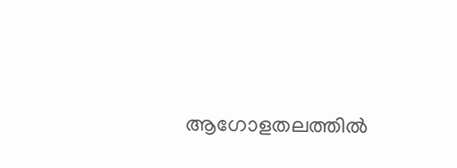ആഗോളതലത്തില്‍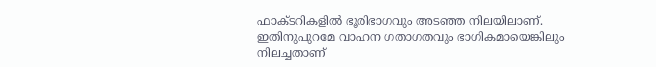ഫാക്ടറികളില്‍ ഭൂരിഭാഗവും അടഞ്ഞ നിലയിലാണ്. ഇതിനുപുറമേ വാഹന ഗതാഗതവും ഭാഗികമായെങ്കിലും നിലച്ചതാണ്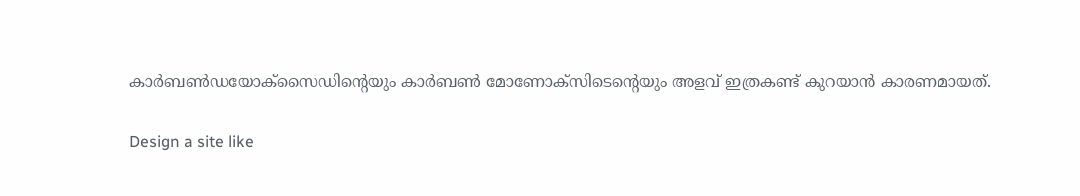കാര്‍ബണ്‍ഡയോക്സൈഡിന്‍റെയും കാർബൺ മോണോക്‌സിടെന്‍റെയും അളവ് ഇത്രകണ്ട് കുറയാന്‍ കാരണമായത്.

Design a site like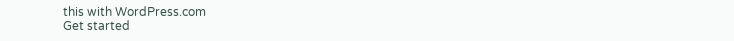this with WordPress.com
Get started